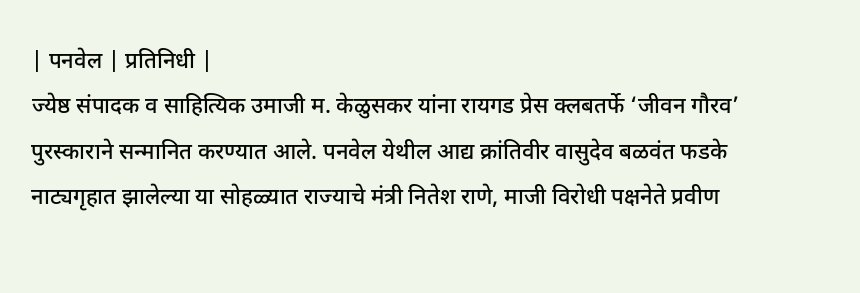| पनवेल | प्रतिनिधी |
ज्येष्ठ संपादक व साहित्यिक उमाजी म. केळुसकर यांना रायगड प्रेस क्लबतर्फे ‘जीवन गौरव’ पुरस्काराने सन्मानित करण्यात आले. पनवेल येथील आद्य क्रांतिवीर वासुदेव बळवंत फडके नाट्यगृहात झालेल्या या सोहळ्यात राज्याचे मंत्री नितेश राणे, माजी विरोधी पक्षनेते प्रवीण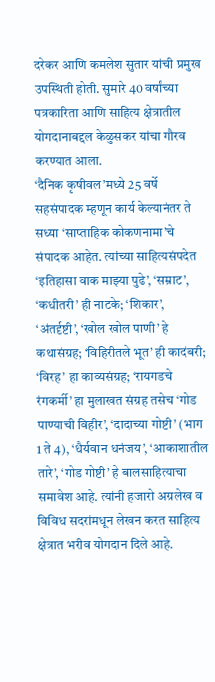दरेकर आणि कमलेश सुतार यांची प्रमुख उपस्थिती होती. सुमारे 40 वर्षांच्या पत्रकारिता आणि साहित्य क्षेत्रातील योगदानाबद्दल केळुसकर यांचा गौरव करण्यात आला.
‘दैनिक कृषीवल’मध्ये 25 वर्षे सहसंपादक म्हणून कार्य केल्यानंतर ते सध्या ‘साप्ताहिक कोकणनामा’चे संपादक आहेत. त्यांच्या साहित्यसंपदेत ‘इतिहासा वाक माझ्या पुढे’, ‘सम्राट’, ‘कधीतरी’ ही नाटके; ‘शिकार’, ‘अंतर्दृष्टी’, ‘खोल खोल पाणी’ हे कथासंग्रह; ‘विहिरीतले भूत’ ही कादंबरी; ‘विरह’ हा काव्यसंग्रह; ‘रायगडचे रंगकर्मी’ हा मुलाखत संग्रह तसेच ‘गोड पाण्याची विहीर’, ‘दादाच्या गोष्टी’ (भाग 1 ते 4), ‘धैर्यवान धनंजय’, ‘आकाशातील तारे’, ‘गोड गोष्टी’ हे बालसाहित्याचा समावेश आहे. त्यांनी हजारो अग्रलेख व विविध सदरांमधून लेखन करत साहित्य क्षेत्रात भरीव योगदान दिले आहे.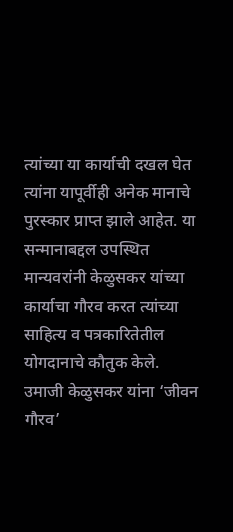त्यांच्या या कार्याची दखल घेत त्यांना यापूर्वीही अनेक मानाचे पुरस्कार प्राप्त झाले आहेत. या सन्मानाबद्दल उपस्थित मान्यवरांनी केळुसकर यांच्या कार्याचा गौरव करत त्यांच्या साहित्य व पत्रकारितेतील योगदानाचे कौतुक केले.
उमाजी केळुसकर यांना ‘जीवन गौरव’